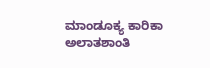ಮಾಂಡೂಕ್ಯ ಕಾರಿಕಾ ಅಲಾತಶಾಂತಿ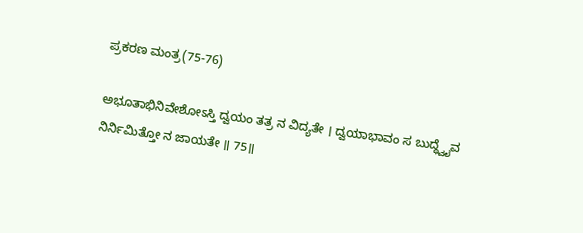ಪ್ರಕರಣ ಮಂತ್ರ(75-76)

ಅಭೂತಾಭಿನಿವೇಶೋಽಸ್ತಿ ದ್ವಯಂ ತತ್ರ ನ ವಿದ್ಯತೇ । ದ್ವಯಾಭಾವಂ ಸ ಬುದ್ಧ್ವೈವ ನಿರ್ನಿಮಿತ್ತೋ ನ ಜಾಯತೇ ॥ 75॥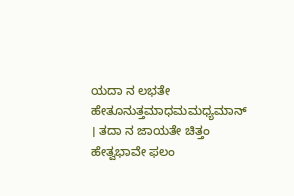ಯದಾ ನ ಲಭತೇ ಹೇತೂನುತ್ತಮಾಧಮಮಧ್ಯಮಾನ್ । ತದಾ ನ ಜಾಯತೇ ಚಿತ್ತಂ ಹೇತ್ವಭಾವೇ ಫಲಂ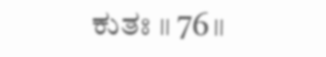ಕುತಃ ॥ 76॥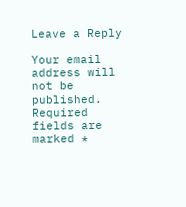Leave a Reply

Your email address will not be published. Required fields are marked *